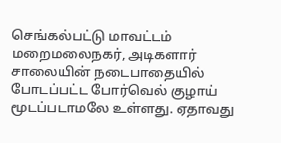செங்கல்பட்டு மாவட்டம் மறைமலைநகர், அடிகளார் சாலையின் நடைபாதையில் போடப்பட்ட போர்வெல் குழாய் மூடப்படாமலே உள்ளது. ஏதாவது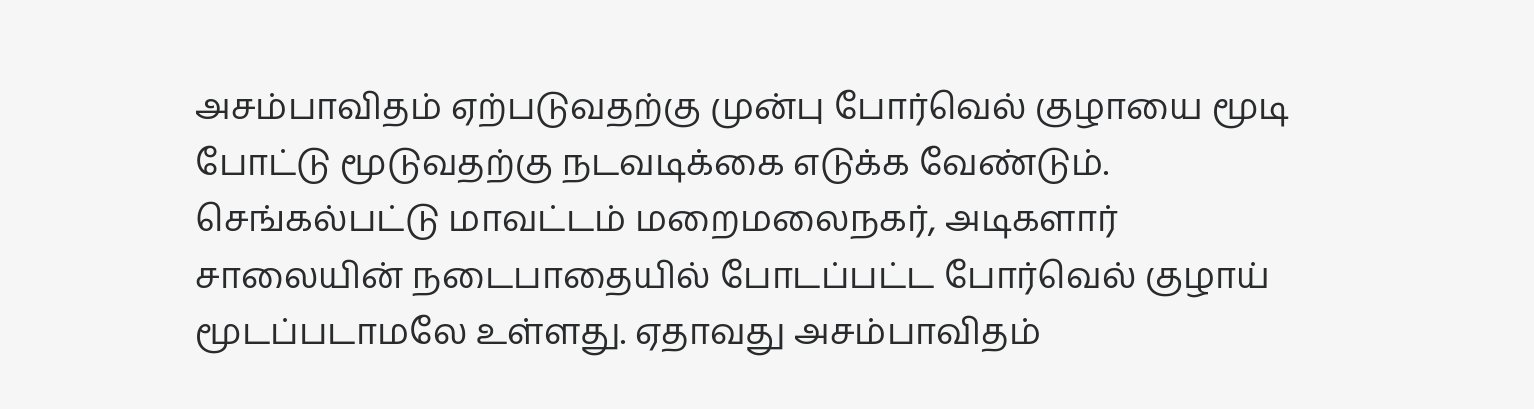அசம்பாவிதம் ஏற்படுவதற்கு முன்பு போர்வெல் குழாயை மூடி போட்டு மூடுவதற்கு நடவடிக்கை எடுக்க வேண்டும்.
செங்கல்பட்டு மாவட்டம் மறைமலைநகர், அடிகளார் சாலையின் நடைபாதையில் போடப்பட்ட போர்வெல் குழாய் மூடப்படாமலே உள்ளது. ஏதாவது அசம்பாவிதம்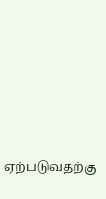ஏற்படுவதற்கு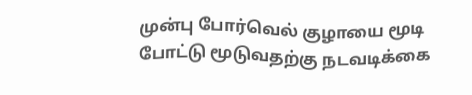முன்பு போர்வெல் குழாயை மூடி போட்டு மூடுவதற்கு நடவடிக்கை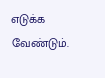எடுக்க வேண்டும்.